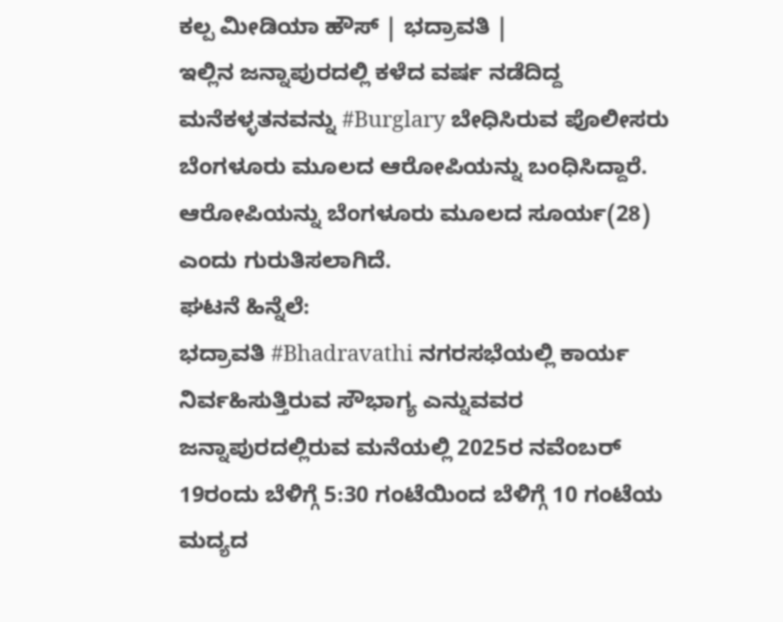ಕಲ್ಪ ಮೀಡಿಯಾ ಹೌಸ್ | ಭದ್ರಾವತಿ |
ಇಲ್ಲಿನ ಜನ್ನಾಪುರದಲ್ಲಿ ಕಳೆದ ವರ್ಷ ನಡೆದಿದ್ದ ಮನೆಕಳ್ಳತನವನ್ನು #Burglary ಬೇಧಿಸಿರುವ ಪೊಲೀಸರು ಬೆಂಗಳೂರು ಮೂಲದ ಆರೋಪಿಯನ್ನು ಬಂಧಿಸಿದ್ದಾರೆ.
ಆರೋಪಿಯನ್ನು ಬೆಂಗಳೂರು ಮೂಲದ ಸೂರ್ಯ(28) ಎಂದು ಗುರುತಿಸಲಾಗಿದೆ.
ಘಟನೆ ಹಿನ್ನೆಲೆ:
ಭದ್ರಾವತಿ #Bhadravathi ನಗರಸಭೆಯಲ್ಲಿ ಕಾರ್ಯ ನಿರ್ವಹಿಸುತ್ತಿರುವ ಸೌಭಾಗ್ಯ ಎನ್ನುವವರ ಜನ್ನಾಪುರದಲ್ಲಿರುವ ಮನೆಯಲ್ಲಿ 2025ರ ನವೆಂಬರ್ 19ರಂದು ಬೆಳಿಗ್ಗೆ 5:30 ಗಂಟೆಯಿಂದ ಬೆಳಿಗ್ಗೆ 10 ಗಂಟೆಯ ಮದ್ಯದ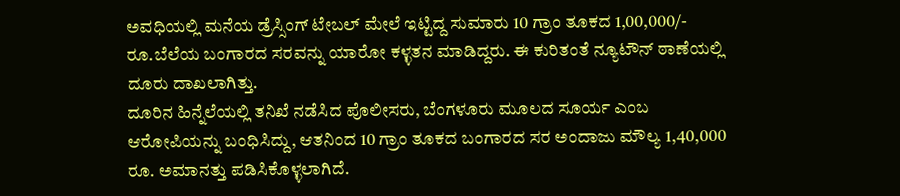ಅವಧಿಯಲ್ಲಿ ಮನೆಯ ಡ್ರೆಸ್ಸಿಂಗ್ ಟೇಬಲ್ ಮೇಲೆ ಇಟ್ಟಿದ್ದ ಸುಮಾರು 10 ಗ್ರಾಂ ತೂಕದ 1,00,000/- ರೂ.ಬೆಲೆಯ ಬಂಗಾರದ ಸರವನ್ನು ಯಾರೋ ಕಳ್ಳತನ ಮಾಡಿದ್ದರು. ಈ ಕುರಿತಂತೆ ನ್ಯೂಟೌನ್ ಠಾಣೆಯಲ್ಲಿ ದೂರು ದಾಖಲಾಗಿತ್ತು.
ದೂರಿನ ಹಿನ್ನೆಲೆಯಲ್ಲಿ ತನಿಖೆ ನಡೆಸಿದ ಪೊಲೀಸರು, ಬೆಂಗಳೂರು ಮೂಲದ ಸೂರ್ಯ ಎಂಬ ಆರೋಪಿಯನ್ನು ಬಂಧಿಸಿದ್ದು, ಆತನಿಂದ 10 ಗ್ರಾಂ ತೂಕದ ಬಂಗಾರದ ಸರ ಅಂದಾಜು ಮೌಲ್ಯ 1,40,000 ರೂ. ಅಮಾನತ್ತು ಪಡಿಸಿಕೊಳ್ಳಲಾಗಿದೆ.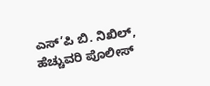ಎಸ್’ಪಿ ಬಿ. ನಿಖಿಲ್, ಹೆಚ್ಚುವರಿ ಪೊಲೀಸ್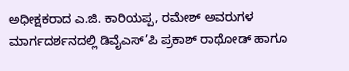ಅಧೀಕ್ಷಕರಾದ ಎ.ಜಿ. ಕಾರಿಯಪ್ಪ, ರಮೇಶ್ ಅವರುಗಳ ಮಾರ್ಗದರ್ಶನದಲ್ಲಿ ಡಿವೈಎಸ್’ಪಿ ಪ್ರಕಾಶ್ ರಾಥೋಡ್ ಹಾಗೂ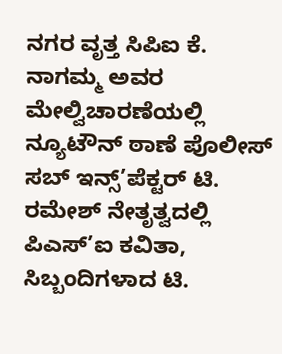ನಗರ ವೃತ್ತ ಸಿಪಿಐ ಕೆ. ನಾಗಮ್ಮ ಅವರ ಮೇಲ್ವಿಚಾರಣೆಯಲ್ಲಿ ನ್ಯೂಟೌನ್ ಠಾಣೆ ಪೊಲೀಸ್ ಸಬ್ ಇನ್ಸ್’ಪೆಕ್ಟರ್ ಟಿ. ರಮೇಶ್ ನೇತೃತ್ವದಲ್ಲಿ ಪಿಎಸ್’ಐ ಕವಿತಾ, ಸಿಬ್ಬಂದಿಗಳಾದ ಟಿ.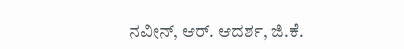ನವೀನ್, ಆರ್. ಆದರ್ಶ, ಜಿ.ಕೆ.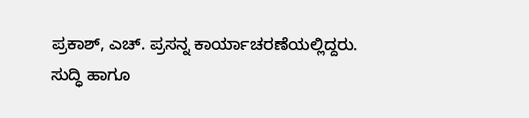ಪ್ರಕಾಶ್, ಎಚ್. ಪ್ರಸನ್ನ ಕಾರ್ಯಾಚರಣೆಯಲ್ಲಿದ್ದರು.
ಸುದ್ಧಿ ಹಾಗೂ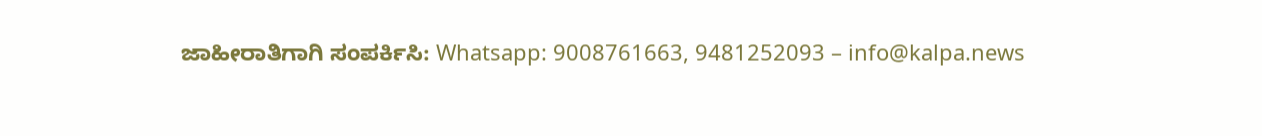ಜಾಹೀರಾತಿಗಾಗಿ ಸಂಪರ್ಕಿಸಿ: Whatsapp: 9008761663, 9481252093 – info@kalpa.news